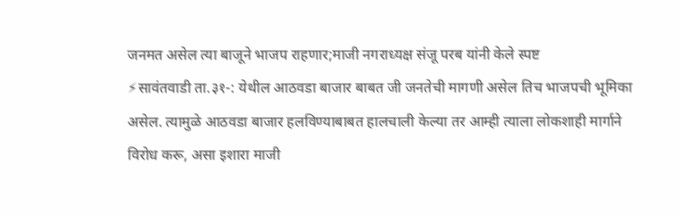जनमत असेल त्या बाजूने भाजप राहणार;माजी नगराध्यक्ष संजू परब यांनी केले स्पष्ट
⚡सावंतवाडी ता.३१-: येथील आठवडा बाजार बाबत जी जनतेची मागणी असेल तिच भाजपची भूमिका असेल. त्यामुळे आठवडा बाजार हलविण्याबाबत हालचाली केल्या तर आम्ही त्याला लोकशाही मार्गाने विरोध करू, असा इशारा माजी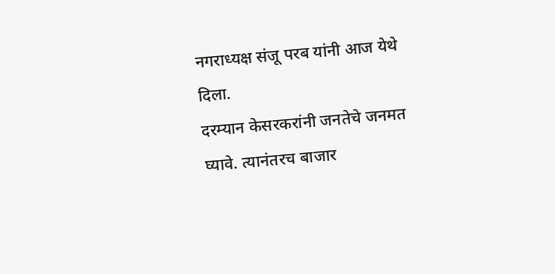नगराध्यक्ष संजू परब यांनी आज येथे दिला.
दरम्यान केसरकरांनी जनतेचे जनमत घ्यावे. त्यानंतरच बाजार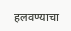हलवण्याचा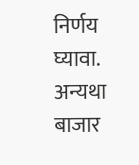निर्णय घ्यावा. अन्यथा बाजार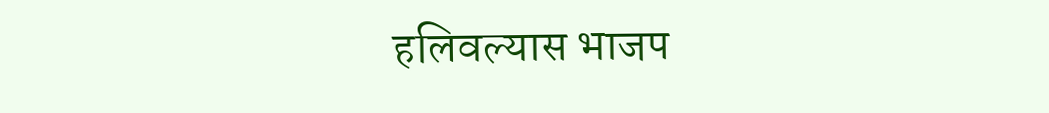हलिवल्यास भाजप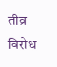तीव्र विरोध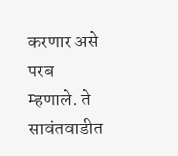करणार असे परब म्हणाले. ते सावंतवाडीत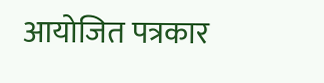आयोजित पत्रकार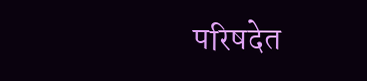परिषदेत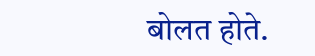बोलत होते.